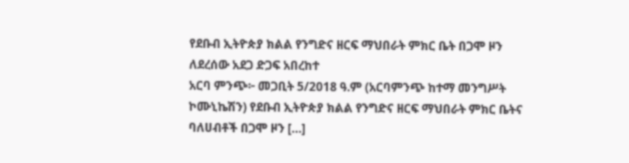የደቡብ ኢትዮጵያ ክልል የንግድና ዘርፍ ማህበራት ምክር ቤት በጋሞ ዞን ለደረሰው አደጋ ድጋፍ አበረከተ
አርባ ምንጭ፦ መጋቢት 5/2018 ዓ.ም (አርባምንጭ ከተማ መንግሥት ኮሙኒኬሽን) የደቡብ ኢትዮጵያ ክልል የንግድና ዘርፍ ማህበራት ምክር ቤትና ባለሀብቶች በጋሞ ዞን […]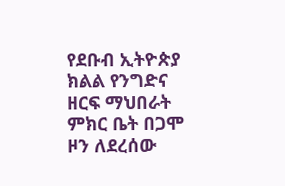የደቡብ ኢትዮጵያ ክልል የንግድና ዘርፍ ማህበራት ምክር ቤት በጋሞ ዞን ለደረሰው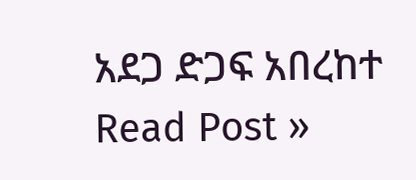አደጋ ድጋፍ አበረከተ Read Post »